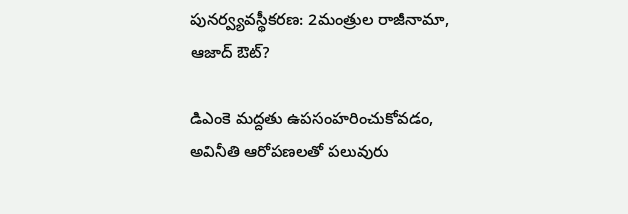పునర్వ్యవస్థీకరణ: 2మంత్రుల రాజీనామా, ఆజాద్ ఔట్?

డిఎంకె మద్దతు ఉపసంహరించుకోవడం, అవినీతి ఆరోపణలతో పలువురు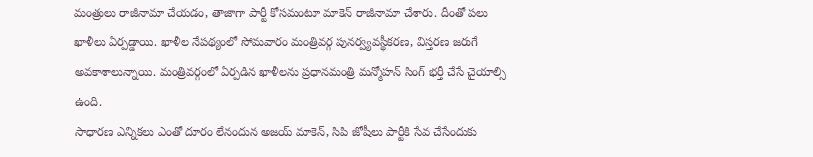మంత్రులు రాజీనామా చేయడం, తాజాగా పార్టీ కోసమంటూ మాకెన్ రాజీనామా చేశారు. దీంతో పలు ఖాళీలు ఏర్పడ్డాయి. ఖాళీల నేపథ్యంలో సోమవారం మంత్రివర్గ పునర్వ్యవస్థీకరణ, విస్తరణ జరుగే అవకాశాలున్నాయి. మంత్రివర్గంలో ఏర్పడిన ఖాళీలను ప్రధానమంత్రి మన్మోహన్ సింగ్ భర్తీ చేసే చైయాల్సి ఉంది.
సాధారణ ఎన్నికలు ఎంతో దూరం లేనందున అజయ్ మాకెన్, సిపి జోషీలు పార్టీకి సేవ చేసేందుకు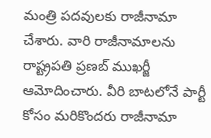మంత్రి పదవులకు రాజీనామా చేశారు. వారి రాజీనామాలను రాష్ట్రపతి ప్రణబ్ ముఖర్జీ ఆమోదించారు. వీరి బాటలోనే పార్టీ కోసం మరికొందరు రాజీనామా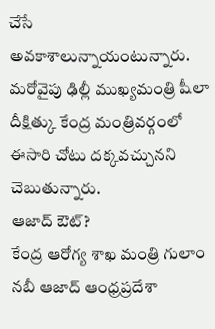చేసే అవకాశాలున్నాయంటున్నారు. మరోవైపు ఢిల్లీ ముఖ్యమంత్రి షీలా దీక్షిత్కు కేంద్ర మంత్రివర్గంలో ఈసారి చోటు దక్కవచ్చునని చెబుతున్నారు.
ఆజాద్ ఔట్?
కేంద్ర ఆరోగ్య శాఖ మంత్రి గులాం నబీ ఆజాద్ ఆంధ్రప్రదేశా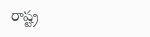రాష్ట్ర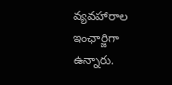వ్యవహారాల ఇంఛార్జిగా ఉన్నారు.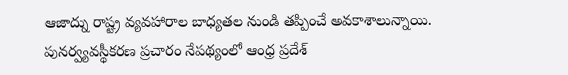ఆజాద్ను రాష్ట్ర వ్యవహారాల బాధ్యతల నుండి తప్పించే అవకాశాలున్నాయి. పునర్వ్యవస్థీకరణ ప్రచారం నేపథ్యంలో ఆంధ్ర ప్రదేశ్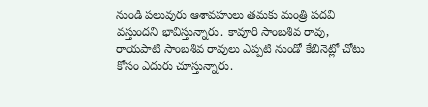నుండి పలువురు ఆశావహులు తమకు మంత్రి పదవి వస్తుందని భావిస్తున్నారు. కావూరి సాంబశివ రావు, రాయపాటి సాంబశివ రావులు ఎప్పటి నుండో కేబినెట్లో చోటు కోసం ఎదురు చూస్తున్నారు.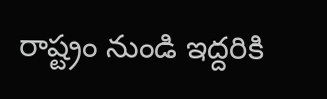రాష్ట్రం నుండి ఇద్దరికి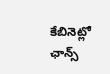కేబినెట్లో ఛాన్స్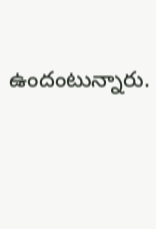ఉందంటున్నారు.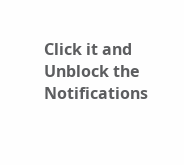Click it and Unblock the Notifications